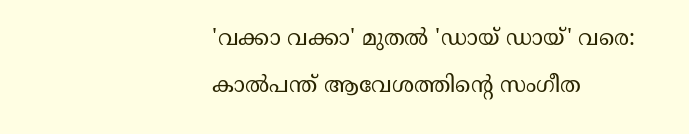'വക്കാ വക്കാ' മുതല്‍ 'ഡായ് ഡായ്' വരെ: കാല്‍പന്ത് ആവേശത്തിന്റെ സംഗീത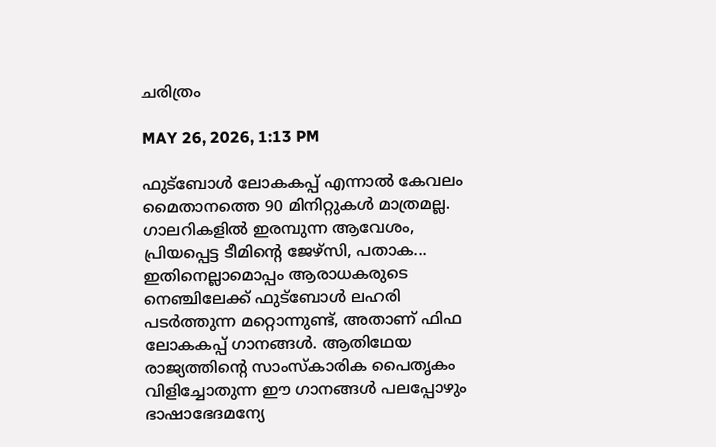ചരിത്രം

MAY 26, 2026, 1:13 PM

ഫുട്‌ബോള്‍ ലോകകപ്പ് എന്നാല്‍ കേവലം മൈതാനത്തെ 90 മിനിറ്റുകള്‍ മാത്രമല്ല. ഗാലറികളില്‍ ഇരമ്പുന്ന ആവേശം, പ്രിയപ്പെട്ട ടീമിന്റെ ജേഴ്‌സി, പതാക... ഇതിനെല്ലാമൊപ്പം ആരാധകരുടെ നെഞ്ചിലേക്ക് ഫുട്‌ബോള്‍ ലഹരി പടര്‍ത്തുന്ന മറ്റൊന്നുണ്ട്, അതാണ് ഫിഫ ലോകകപ്പ് ഗാനങ്ങള്‍. ആതിഥേയ രാജ്യത്തിന്റെ സാംസ്‌കാരിക പൈതൃകം വിളിച്ചോതുന്ന ഈ ഗാനങ്ങള്‍ പലപ്പോഴും ഭാഷാഭേദമന്യേ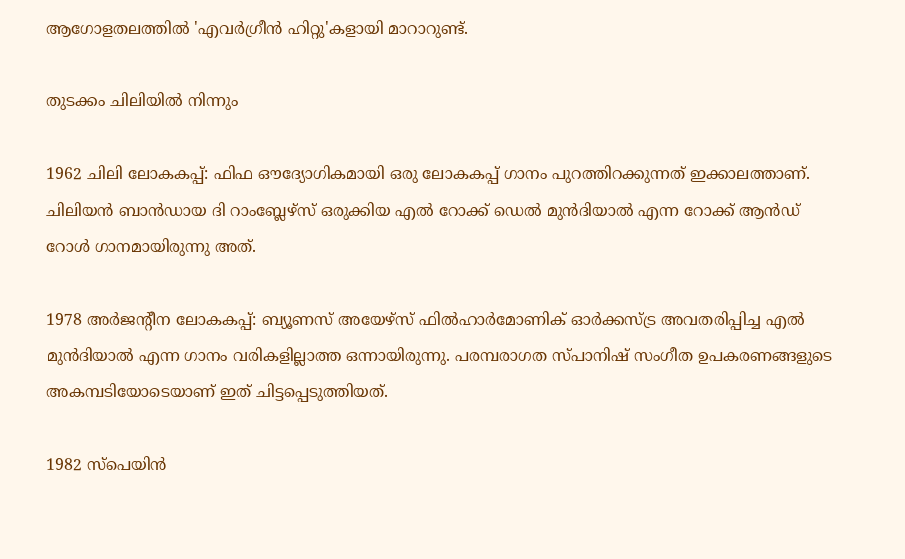ആഗോളതലത്തില്‍ 'എവര്‍ഗ്രീന്‍ ഹിറ്റു'കളായി മാറാറുണ്ട്.

തുടക്കം ചിലിയില്‍ നിന്നും

1962 ചിലി ലോകകപ്പ്: ഫിഫ ഔദ്യോഗികമായി ഒരു ലോകകപ്പ് ഗാനം പുറത്തിറക്കുന്നത് ഇക്കാലത്താണ്. ചിലിയന്‍ ബാന്‍ഡായ ദി റാംബ്ലേഴ്‌സ് ഒരുക്കിയ എല്‍ റോക്ക് ഡെല്‍ മുന്‍ദിയാല്‍ എന്ന റോക്ക് ആന്‍ഡ് റോള്‍ ഗാനമായിരുന്നു അത്.

1978 അര്‍ജന്റീന ലോകകപ്പ്: ബ്യൂണസ് അയേഴ്‌സ് ഫില്‍ഹാര്‍മോണിക് ഓര്‍ക്കസ്ട്ര അവതരിപ്പിച്ച എല്‍ മുന്‍ദിയാല്‍ എന്ന ഗാനം വരികളില്ലാത്ത ഒന്നായിരുന്നു. പരമ്പരാഗത സ്പാനിഷ് സംഗീത ഉപകരണങ്ങളുടെ അകമ്പടിയോടെയാണ് ഇത് ചിട്ടപ്പെടുത്തിയത്.

1982 സ്‌പെയിന്‍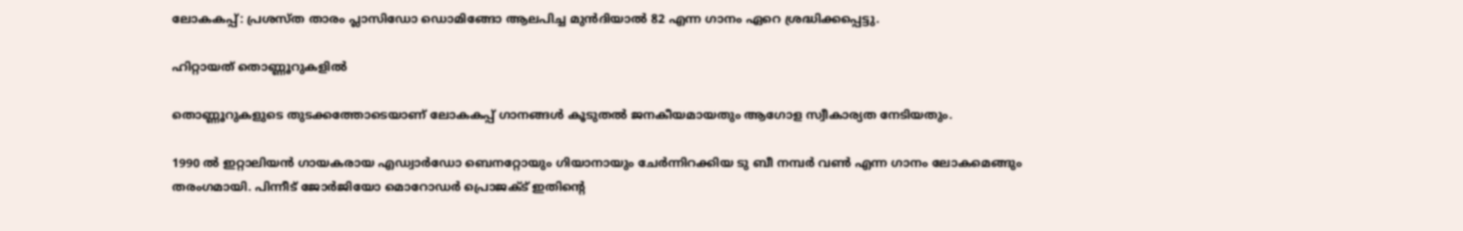ലോകകപ്പ്: പ്രശസ്ത താരം പ്ലാസിഡോ ഡൊമിങ്ങോ ആലപിച്ച മുന്‍ദിയാല്‍ 82 എന്ന ഗാനം ഏറെ ശ്രദ്ധിക്കപ്പെട്ടു.

ഹിറ്റായത് തൊണ്ണൂറുകളില്‍

തൊണ്ണൂറുകളുടെ തുടക്കത്തോടെയാണ് ലോകകപ്പ് ഗാനങ്ങള്‍ കൂടുതല്‍ ജനകീയമായതും ആഗോള സ്വീകാര്യത നേടിയതും.

1990 ല്‍ ഇറ്റാലിയന്‍ ഗായകരായ എഡ്വാര്‍ഡോ ബെനറ്റോയും ഗിയാനായും ചേര്‍ന്നിറക്കിയ ടു ബീ നമ്പര്‍ വണ്‍ എന്ന ഗാനം ലോകമെങ്ങും തരംഗമായി. പിന്നീട് ജോര്‍ജിയോ മൊറോഡര്‍ പ്രൊജക്ട് ഇതിന്റെ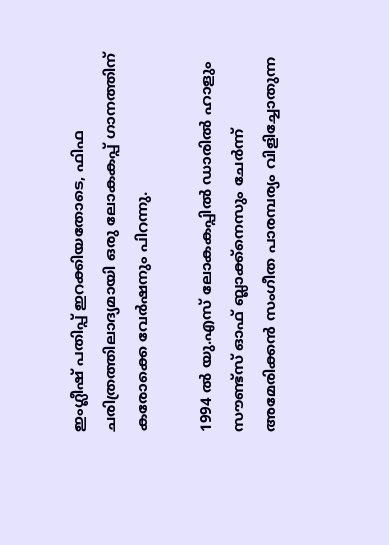ഇംഗ്ലീഷ് പതിപ്പ് ഇറക്കിയതോടെ, ഫിഫ ചരിത്രത്തിലാദ്യമായി ഒരു ലോകകപ്പ് ഗാനത്തിന് കരോക്കെ വേര്‍ഷനും പിറന്നു.

1994 ല്‍ യു.എസ് ലോകകപ്പില്‍ ഡാരില്‍ ഹാളും സൗണ്ട്സ് ഓഫ് ബ്ലാക്ക്നെസും ചേര്‍ന്ന് അമേരിക്കന്‍ സംഗീത പാരമ്പര്യം വിളിച്ചോതുന്ന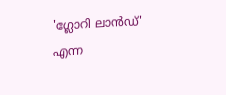'ഗ്ലോറി ലാന്‍ഡ്' എന്ന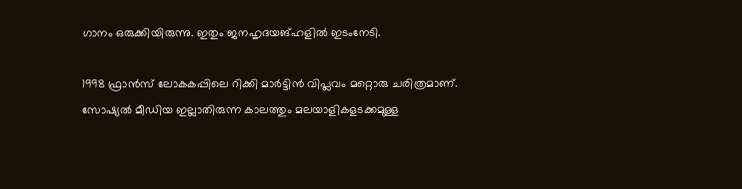ഗാനം ഒരുക്കിയിരുന്നു. ഇതും ജനഹൃദയങ്ഹളില്‍ ഇടംനേടി.

1998 ഫ്രാന്‍സ് ലോകകപ്പിലെ റിക്കി മാര്‍ട്ടിന്‍ വിപ്ലവം മറ്റൊരു ചരിത്രമാണ്. സോഷ്യല്‍ മീഡിയ ഇല്ലാതിരുന്ന കാലത്തും മലയാളികളടക്കമുള്ള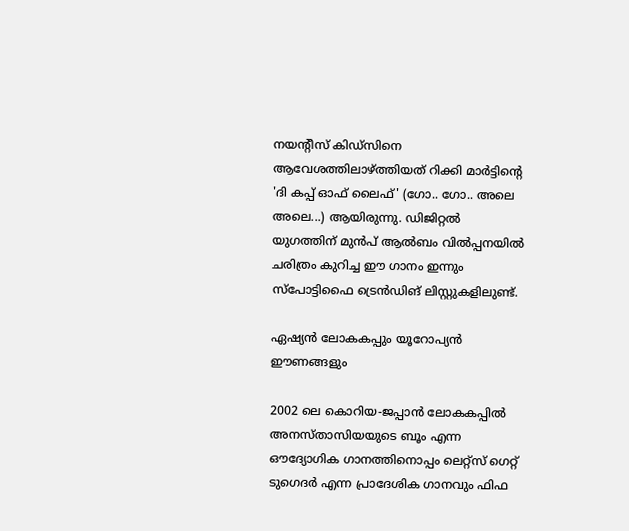നയന്റീസ് കിഡ്‌സിനെ ആവേശത്തിലാഴ്ത്തിയത് റിക്കി മാര്‍ട്ടിന്റെ 'ദി കപ്പ് ഓഫ് ലൈഫ്' (ഗോ.. ഗോ.. അലെ അലെ...) ആയിരുന്നു. ഡിജിറ്റല്‍ യുഗത്തിന് മുന്‍പ് ആല്‍ബം വില്‍പ്പനയില്‍ ചരിത്രം കുറിച്ച ഈ ഗാനം ഇന്നും സ്‌പോട്ടിഫൈ ട്രെന്‍ഡിങ് ലിസ്റ്റുകളിലുണ്ട്.

ഏഷ്യന്‍ ലോകകപ്പും യൂറോപ്യന്‍ ഈണങ്ങളും

2002 ലെ കൊറിയ-ജപ്പാന്‍ ലോകകപ്പില്‍ അനസ്താസിയയുടെ ബൂം എന്ന ഔദ്യോഗിക ഗാനത്തിനൊപ്പം ലെറ്റ്സ് ഗെറ്റ് ടുഗെദര്‍ എന്ന പ്രാദേശിക ഗാനവും ഫിഫ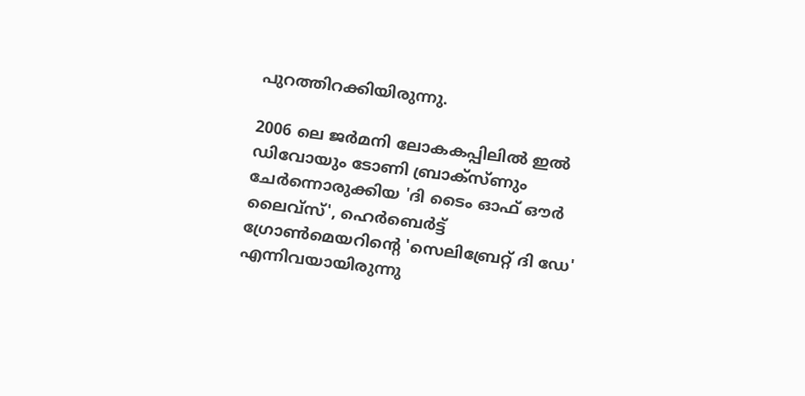പുറത്തിറക്കിയിരുന്നു.

2006 ലെ ജര്‍മനി ലോകകപ്പിലില്‍ ഇല്‍ ഡിവോയും ടോണി ബ്രാക്‌സ്ണും ചേര്‍ന്നൊരുക്കിയ 'ദി ടൈം ഓഫ് ഔര്‍ ലൈവ്സ്', ഹെര്‍ബെര്‍ട്ട് ഗ്രോണ്‍മെയറിന്റെ 'സെലിബ്രേറ്റ് ദി ഡേ' എന്നിവയായിരുന്നു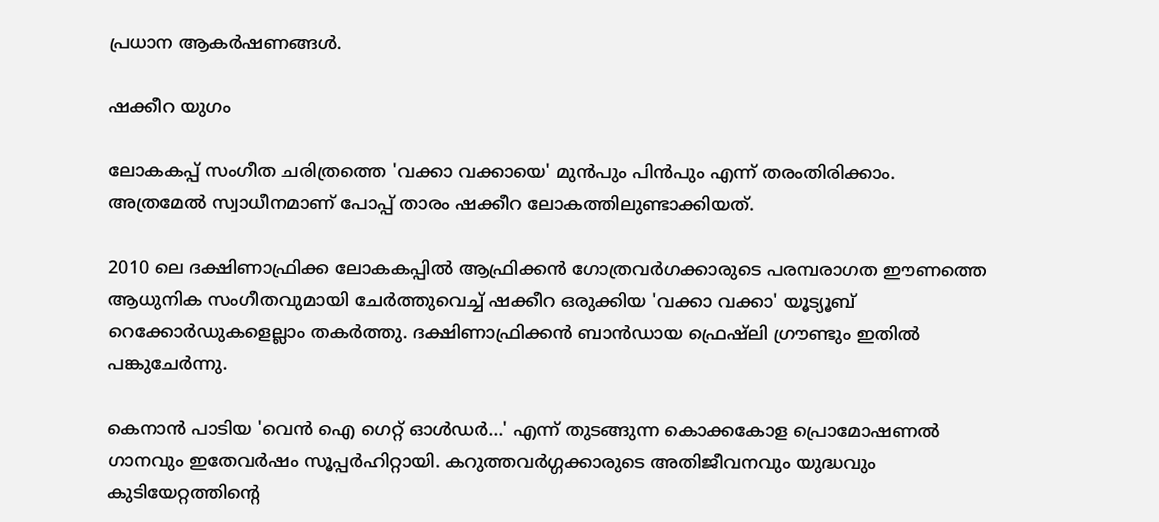പ്രധാന ആകര്‍ഷണങ്ങള്‍.

ഷക്കീറ യുഗം

ലോകകപ്പ് സംഗീത ചരിത്രത്തെ 'വക്കാ വക്കായെ' മുന്‍പും പിന്‍പും എന്ന് തരംതിരിക്കാം. അത്രമേല്‍ സ്വാധീനമാണ് പോപ്പ് താരം ഷക്കീറ ലോകത്തിലുണ്ടാക്കിയത്.

2010 ലെ ദക്ഷിണാഫ്രിക്ക ലോകകപ്പില്‍ ആഫ്രിക്കന്‍ ഗോത്രവര്‍ഗക്കാരുടെ പരമ്പരാഗത ഈണത്തെ ആധുനിക സംഗീതവുമായി ചേര്‍ത്തുവെച്ച് ഷക്കീറ ഒരുക്കിയ 'വക്കാ വക്കാ' യൂട്യൂബ് റെക്കോര്‍ഡുകളെല്ലാം തകര്‍ത്തു. ദക്ഷിണാഫ്രിക്കന്‍ ബാന്‍ഡായ ഫ്രെഷ്ലി ഗ്രൗണ്ടും ഇതില്‍ പങ്കുചേര്‍ന്നു.

കെനാന്‍ പാടിയ 'വെന്‍ ഐ ഗെറ്റ് ഓള്‍ഡര്‍...' എന്ന് തുടങ്ങുന്ന കൊക്കകോള പ്രൊമോഷണല്‍ ഗാനവും ഇതേവര്‍ഷം സൂപ്പര്‍ഹിറ്റായി. കറുത്തവര്‍ഗ്ഗക്കാരുടെ അതിജീവനവും യുദ്ധവും കുടിയേറ്റത്തിന്റെ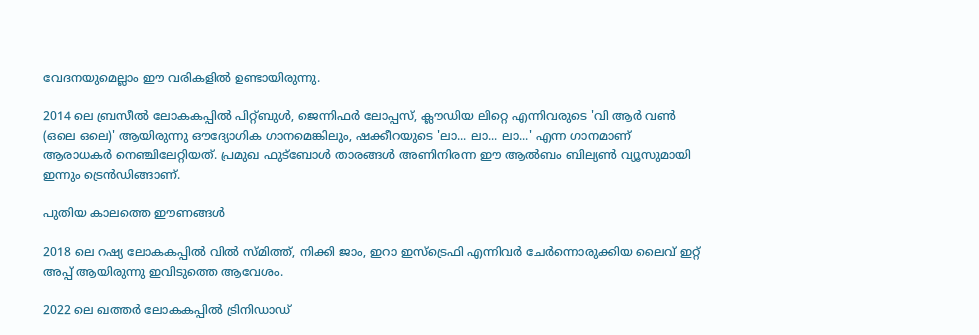വേദനയുമെല്ലാം ഈ വരികളില്‍ ഉണ്ടായിരുന്നു.

2014 ലെ ബ്രസീല്‍ ലോകകപ്പില്‍ പിറ്റ്ബുള്‍, ജെന്നിഫര്‍ ലോപ്പസ്, ക്ലൗഡിയ ലിറ്റെ എന്നിവരുടെ 'വി ആര്‍ വണ്‍ (ഒലെ ഒലെ)' ആയിരുന്നു ഔദ്യോഗിക ഗാനമെങ്കിലും, ഷക്കീറയുടെ 'ലാ... ലാ... ലാ...' എന്ന ഗാനമാണ് ആരാധകര്‍ നെഞ്ചിലേറ്റിയത്. പ്രമുഖ ഫുട്‌ബോള്‍ താരങ്ങള്‍ അണിനിരന്ന ഈ ആല്‍ബം ബില്യണ്‍ വ്യൂസുമായി ഇന്നും ട്രെന്‍ഡിങ്ങാണ്.

പുതിയ കാലത്തെ ഈണങ്ങള്‍

2018 ലെ റഷ്യ ലോകകപ്പില്‍ വില്‍ സ്മിത്ത്, നിക്കി ജാം, ഇറാ ഇസ്‌ട്രെഫി എന്നിവര്‍ ചേര്‍ന്നൊരുക്കിയ ലൈവ് ഇറ്റ് അപ്പ് ആയിരുന്നു ഇവിടുത്തെ ആവേശം.

2022 ലെ ഖത്തര്‍ ലോകകപ്പില്‍ ട്രിനിഡാഡ്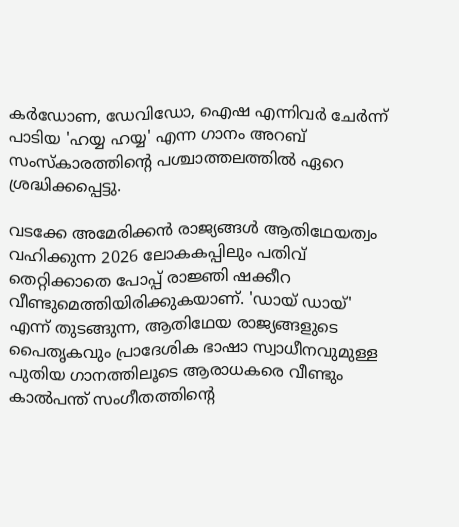കര്‍ഡോണ, ഡേവിഡോ, ഐഷ എന്നിവര്‍ ചേര്‍ന്ന് പാടിയ 'ഹയ്യ ഹയ്യ' എന്ന ഗാനം അറബ് സംസ്‌കാരത്തിന്റെ പശ്ചാത്തലത്തില്‍ ഏറെ ശ്രദ്ധിക്കപ്പെട്ടു.

വടക്കേ അമേരിക്കന്‍ രാജ്യങ്ങള്‍ ആതിഥേയത്വം വഹിക്കുന്ന 2026 ലോകകപ്പിലും പതിവ് തെറ്റിക്കാതെ പോപ്പ് രാജ്ഞി ഷക്കീറ വീണ്ടുമെത്തിയിരിക്കുകയാണ്. 'ഡായ് ഡായ്' എന്ന് തുടങ്ങുന്ന, ആതിഥേയ രാജ്യങ്ങളുടെ പൈതൃകവും പ്രാദേശിക ഭാഷാ സ്വാധീനവുമുള്ള പുതിയ ഗാനത്തിലൂടെ ആരാധകരെ വീണ്ടും കാല്‍പന്ത് സംഗീതത്തിന്റെ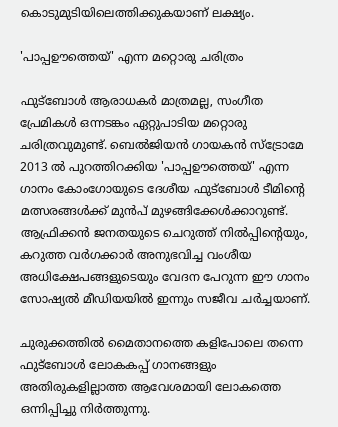കൊടുമുടിയിലെത്തിക്കുകയാണ് ലക്ഷ്യം.

'പാപ്പഊത്തെയ്' എന്ന മറ്റൊരു ചരിത്രം

ഫുട്‌ബോള്‍ ആരാധകര്‍ മാത്രമല്ല, സംഗീത പ്രേമികള്‍ ഒന്നടങ്കം ഏറ്റുപാടിയ മറ്റൊരു ചരിത്രവുമുണ്ട്. ബെല്‍ജിയന്‍ ഗായകന്‍ സ്ട്രോമേ 2013 ല്‍ പുറത്തിറക്കിയ 'പാപ്പഊത്തെയ്' എന്ന ഗാനം കോംഗോയുടെ ദേശീയ ഫുട്‌ബോള്‍ ടീമിന്റെ മത്സരങ്ങള്‍ക്ക് മുന്‍പ് മുഴങ്ങിക്കേള്‍ക്കാറുണ്ട്. ആഫ്രിക്കന്‍ ജനതയുടെ ചെറുത്ത് നില്‍പ്പിന്റെയും, കറുത്ത വര്‍ഗക്കാര്‍ അനുഭവിച്ച വംശീയ അധിക്ഷേപങ്ങളുടെയും വേദന പേറുന്ന ഈ ഗാനം സോഷ്യല്‍ മീഡിയയില്‍ ഇന്നും സജീവ ചര്‍ച്ചയാണ്.

ചുരുക്കത്തില്‍ മൈതാനത്തെ കളിപോലെ തന്നെ ഫുട്‌ബോള്‍ ലോകകപ്പ് ഗാനങ്ങളും അതിരുകളില്ലാത്ത ആവേശമായി ലോകത്തെ ഒന്നിപ്പിച്ചു നിര്‍ത്തുന്നു.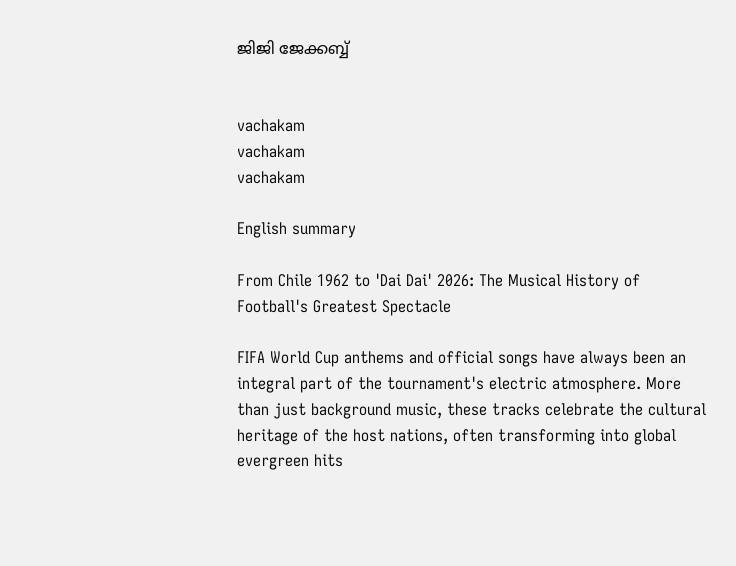ജിജി ജേക്കബ്ബ്


vachakam
vachakam
vachakam

English summary

From Chile 1962 to 'Dai Dai' 2026: The Musical History of Football's Greatest Spectacle

FIFA World Cup anthems and official songs have always been an integral part of the tournament's electric atmosphere. More than just background music, these tracks celebrate the cultural heritage of the host nations, often transforming into global evergreen hits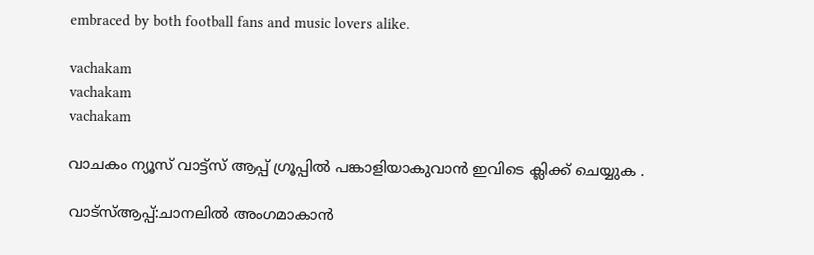embraced by both football fans and music lovers alike.

vachakam
vachakam
vachakam

വാചകം ന്യൂസ് വാട്ട്സ് ആപ്പ് ഗ്രൂപ്പിൽ പങ്കാളിയാകുവാൻ ഇവിടെ ക്ലിക്ക് ചെയ്യുക .

വാട്സ്ആപ്പ്:ചാനലിൽ അംഗമാകാൻ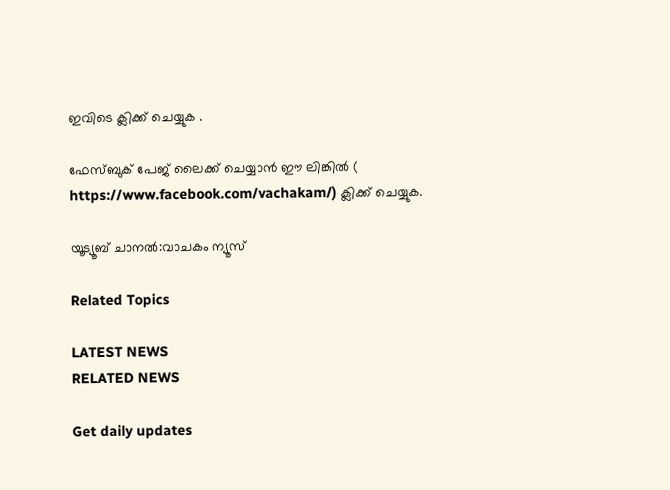ഇവിടെ ക്ലിക്ക് ചെയ്യുക .

ഫേസ്ബുക് പേജ് ലൈക്ക് ചെയ്യാൻ ഈ ലിങ്കിൽ (
https://www.facebook.com/vachakam/) ക്ലിക്ക് ചെയ്യുക.

യൂട്യൂബ് ചാനൽ:വാചകം ന്യൂസ്

Related Topics

LATEST NEWS
RELATED NEWS

Get daily updates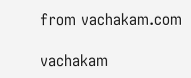from vachakam.com

vachakam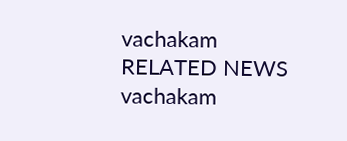vachakam
RELATED NEWS
vachakam